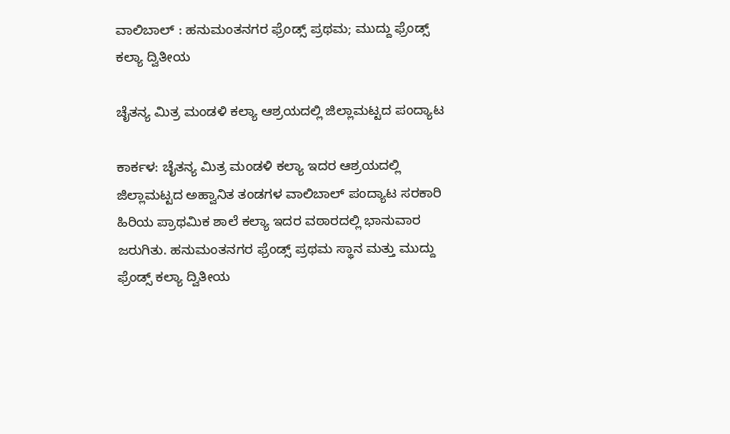ವಾಲಿಬಾಲ್‌ : ಹನುಮಂತನಗರ ಫ್ರೆಂಡ್ಸ್ ಪ್ರಥಮ; ಮುದ್ದು ಫ್ರೆಂಡ್ಸ್ ಕಲ್ಯಾ ದ್ವಿತೀಯ

ಚೈತನ್ಯ ಮಿತ್ರ ಮಂಡಳಿ ಕಲ್ಯಾ ಆಶ್ರಯದಲ್ಲಿ ಜಿಲ್ಲಾಮಟ್ಟದ ಪಂದ್ಯಾಟ

ಕಾರ್ಕಳ: ಚೈತನ್ಯ ಮಿತ್ರ ಮಂಡಳಿ ಕಲ್ಯಾ ಇದರ ಆಶ್ರಯದಲ್ಲಿ ಜಿಲ್ಲಾಮಟ್ಟದ ಅಹ್ವಾನಿತ ತಂಡಗಳ ವಾಲಿಬಾಲ್ ಪಂದ್ಯಾಟ ಸರಕಾರಿ ಹಿರಿಯ ಪ್ರಾಥಮಿಕ ಶಾಲೆ ಕಲ್ಯಾ ಇದರ ವಠಾರದಲ್ಲಿ ಭಾನುವಾರ ಜರುಗಿತು. ಹನುಮಂತನಗರ ಫ್ರೆಂಡ್ಸ್ ಪ್ರಥಮ ಸ್ಥಾನ ಮತ್ತು ಮುದ್ದು ಫ್ರೆಂಡ್ಸ್ ಕಲ್ಯಾ ದ್ವಿತೀಯ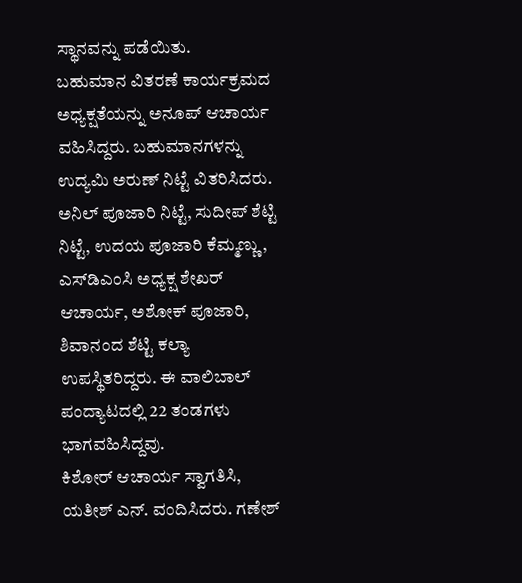ಸ್ಥಾನವನ್ನು ಪಡೆಯಿತು.
ಬಹುಮಾನ ವಿತರಣೆ ಕಾರ್ಯಕ್ರಮದ ಅಧ್ಯಕ್ಷತೆಯನ್ನು ಅನೂಪ್ ಆಚಾರ್ಯ ವಹಿಸಿದ್ದರು. ಬಹುಮಾನಗಳನ್ನು ಉದ್ಯಮಿ ಅರುಣ್ ನಿಟ್ಟೆ ವಿತರಿಸಿದರು. ಅನಿಲ್ ಪೂಜಾರಿ ನಿಟ್ಟೆ, ಸುದೀಪ್ ಶೆಟ್ಟಿ ನಿಟ್ಟೆ, ಉದಯ ಪೂಜಾರಿ ಕೆಮ್ಮಣ್ಣು, ಎಸ್‌ಡಿಎಂಸಿ ಅಧ್ಯಕ್ಷ ಶೇಖರ್ ಆಚಾರ್ಯ, ಅಶೋಕ್ ಪೂಜಾರಿ, ಶಿವಾನಂದ ಶೆಟ್ಟಿ ಕಲ್ಯಾ ಉಪಸ್ಥಿತರಿದ್ದರು. ಈ ವಾಲಿಬಾಲ್ ಪಂದ್ಯಾಟದಲ್ಲಿ 22 ತಂಡಗಳು ಭಾಗವಹಿಸಿದ್ದವು.
ಕಿಶೋರ್ ಆಚಾರ್ಯ ಸ್ವಾಗತಿಸಿ, ಯತೀಶ್ ಎನ್. ವಂದಿಸಿದರು. ಗಣೇಶ್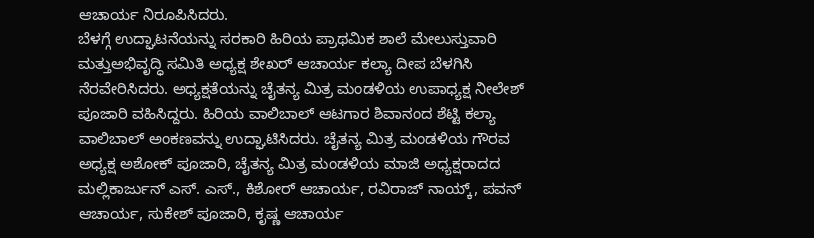ಆಚಾರ್ಯ ನಿರೂಪಿಸಿದರು.
ಬೆಳಗ್ಗೆ ಉದ್ಘಾಟನೆಯನ್ನು ಸರಕಾರಿ ಹಿರಿಯ ಪ್ರಾಥಮಿಕ ಶಾಲೆ ಮೇಲುಸ್ತುವಾರಿ ಮತ್ತುಅಭಿವೃದ್ಧಿ ಸಮಿತಿ ಅಧ್ಯಕ್ಷ ಶೇಖರ್ ಆಚಾರ್ಯ ಕಲ್ಯಾ ದೀಪ ಬೆಳಗಿಸಿ ನೆರವೇರಿಸಿದರು. ಅಧ್ಯಕ್ಷತೆಯನ್ನು ಚೈತನ್ಯ ಮಿತ್ರ ಮಂಡಳಿಯ ಉಪಾಧ್ಯಕ್ಷ ನೀಲೇಶ್ ಪೂಜಾರಿ ವಹಿಸಿದ್ದರು. ಹಿರಿಯ ವಾಲಿಬಾಲ್ ಆಟಗಾರ ಶಿವಾನಂದ ಶೆಟ್ಟಿ ಕಲ್ಯಾ ವಾಲಿಬಾಲ್ ಅಂಕಣವನ್ನು ಉದ್ಘಾಟಿಸಿದರು. ಚೈತನ್ಯ ಮಿತ್ರ ಮಂಡಳಿಯ ಗೌರವ ಅಧ್ಯಕ್ಷ ಅಶೋಕ್ ಪೂಜಾರಿ, ಚೈತನ್ಯ ಮಿತ್ರ ಮಂಡಳಿಯ ಮಾಜಿ ಅಧ್ಯಕ್ಷರಾದದ ಮಲ್ಲಿಕಾರ್ಜುನ್ ಎಸ್. ಎಸ್., ಕಿಶೋರ್ ಆಚಾರ್ಯ, ರವಿರಾಜ್ ನಾಯ್ಕ್, ಪವನ್ ಆಚಾರ್ಯ, ಸುಕೇಶ್ ಪೂಜಾರಿ, ಕೃಷ್ಣ ಆಚಾರ್ಯ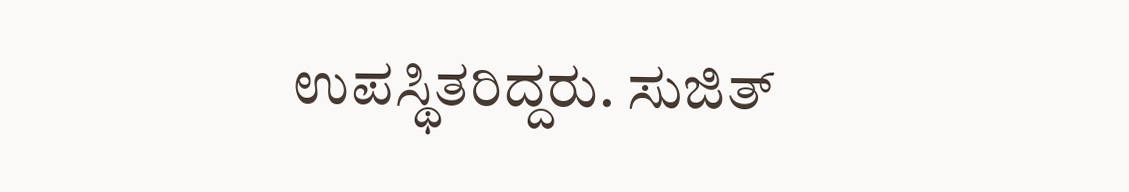ಉಪಸ್ಥಿತರಿದ್ದರು. ಸುಜಿತ್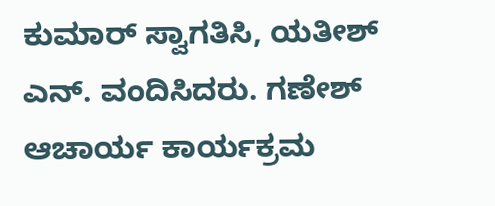ಕುಮಾರ್ ಸ್ವಾಗತಿಸಿ, ಯತೀಶ್ ಎನ್. ವಂದಿಸಿದರು. ಗಣೇಶ್ ಆಚಾರ್ಯ ಕಾರ್ಯಕ್ರಮ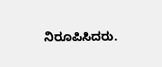ನಿರೂಪಿಸಿದರು.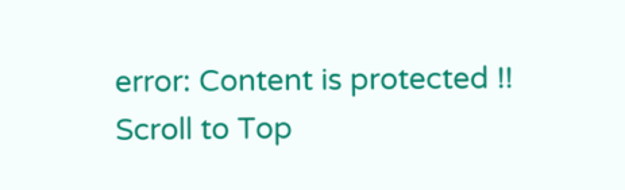error: Content is protected !!
Scroll to Top